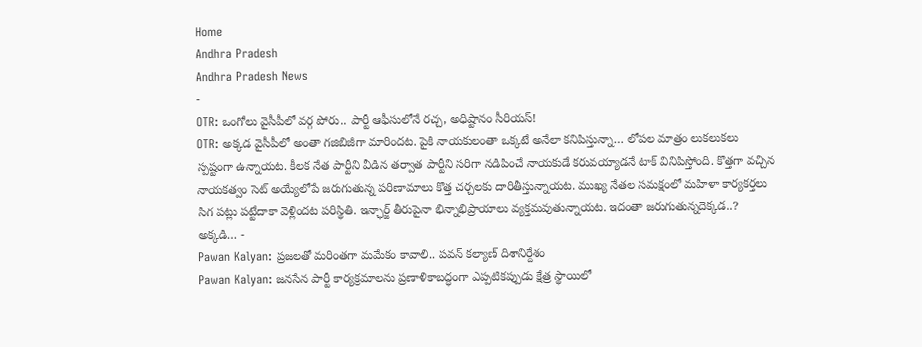Home
Andhra Pradesh
Andhra Pradesh News
-
OTR: ఒంగోలు వైసీపీలో వర్గ పోరు.. పార్టీ ఆఫీసులోనే రచ్చ, అధిష్టానం సీరియస్!
OTR: అక్కడ వైసీపీలో అంతా గజిబిజీగా మారిందట. పైకి నాయకులంతా ఒక్కటే అనేలా కనిపిస్తున్నా… లోపల మాత్రం లుకలుకలు స్పష్టంగా ఉన్నాయట. కీలక నేత పార్టీని వీడిన తర్వాత పార్టీని సరిగా నడిపించే నాయకుడే కరువయ్యాడనే టాక్ వినిపిస్తోంది. కొత్తగా వచ్చిన నాయకత్వం సెట్ అయ్యేలోపే జరుగుతున్న పరిణామాలు కొత్త చర్చలకు దారితీస్తున్నాయట. ముఖ్య నేతల సమక్షంలో మహిళా కార్యకర్తలు సిగ పట్లు పట్టేదాకా వెళ్లిందట పరిస్థితి. ఇన్ఛార్జ్ తీరుపైనా భిన్నాభిప్రాయాలు వ్యక్తమవుతున్నాయట. ఇదంతా జరుగుతున్నదెక్కడ..? అక్కడి… -
Pawan Kalyan: ప్రజలతో మరింతగా మమేకం కావాలి.. పవన్ కల్యాణ్ దిశానిర్దేశం
Pawan Kalyan: జనసేన పార్టీ కార్యక్రమాలను ప్రణాళికాబద్ధంగా ఎప్పటికప్పుడు క్షేత్ర స్థాయిలో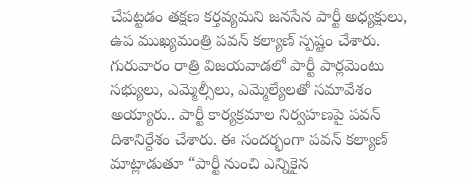చేపట్టడం తక్షణ కర్తవ్యమని జనసేన పార్టీ అధ్యక్షులు, ఉప ముఖ్యమంత్రి పవన్ కల్యాణ్ స్పష్టం చేశారు. గురువారం రాత్రి విజయవాడలో పార్టీ పార్లమెంటు సభ్యులు, ఎమ్మెల్సీలు, ఎమ్మెల్యేలతో సమావేశం అయ్యారు.. పార్టీ కార్యక్రమాల నిర్వహణపై పవన్ దిశానిర్దేశం చేశారు. ఈ సందర్భంగా పవన్ కల్యాణ్ మాట్లాడుతూ “పార్టీ నుంచి ఎన్నికైన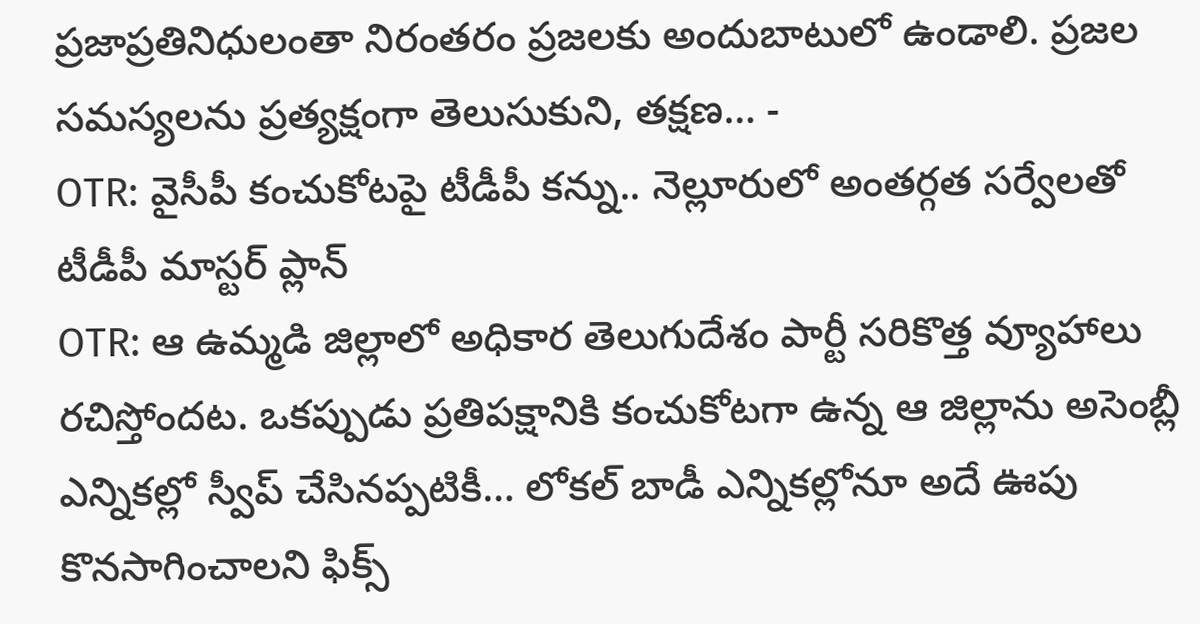ప్రజాప్రతినిధులంతా నిరంతరం ప్రజలకు అందుబాటులో ఉండాలి. ప్రజల సమస్యలను ప్రత్యక్షంగా తెలుసుకుని, తక్షణ… -
OTR: వైసీపీ కంచుకోటపై టీడీపీ కన్ను.. నెల్లూరులో అంతర్గత సర్వేలతో టీడీపీ మాస్టర్ ప్లాన్
OTR: ఆ ఉమ్మడి జిల్లాలో అధికార తెలుగుదేశం పార్టీ సరికొత్త వ్యూహాలు రచిస్తోందట. ఒకప్పుడు ప్రతిపక్షానికి కంచుకోటగా ఉన్న ఆ జిల్లాను అసెంబ్లీ ఎన్నికల్లో స్వీప్ చేసినప్పటికీ… లోకల్ బాడీ ఎన్నికల్లోనూ అదే ఊపు కొనసాగించాలని ఫిక్స్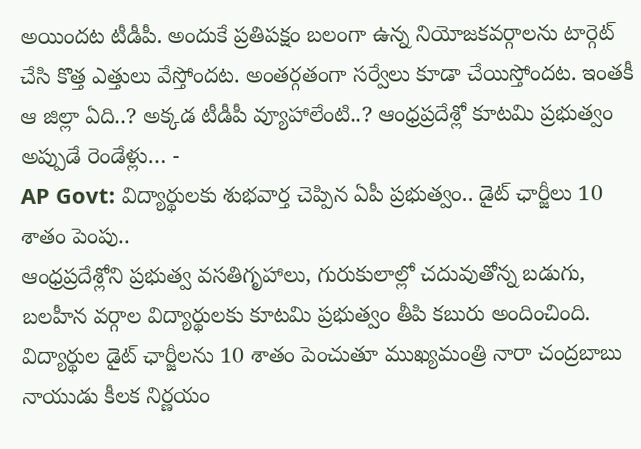అయిందట టీడీపీ. అందుకే ప్రతిపక్షం బలంగా ఉన్న నియోజకవర్గాలను టార్గెట్ చేసి కొత్త ఎత్తులు వేస్తోందట. అంతర్గతంగా సర్వేలు కూడా చేయిస్తోందట. ఇంతకీ ఆ జిల్లా ఏది..? అక్కడ టీడీపీ వ్యూహాలేంటి..? ఆంధ్రప్రదేశ్లో కూటమి ప్రభుత్వం అప్పుడే రెండేళ్లు… -
AP Govt: విద్యార్థులకు శుభవార్త చెప్పిన ఏపీ ప్రభుత్వం.. డైట్ ఛార్జీలు 10 శాతం పెంపు..
ఆంధ్రప్రదేశ్లోని ప్రభుత్వ వసతిగృహాలు, గురుకులాల్లో చదువుతోన్న బడుగు, బలహీన వర్గాల విద్యార్థులకు కూటమి ప్రభుత్వం తీపి కబురు అందించింది. విద్యార్థుల డైట్ ఛార్జీలను 10 శాతం పెంచుతూ ముఖ్యమంత్రి నారా చంద్రబాబు నాయుడు కీలక నిర్ణయం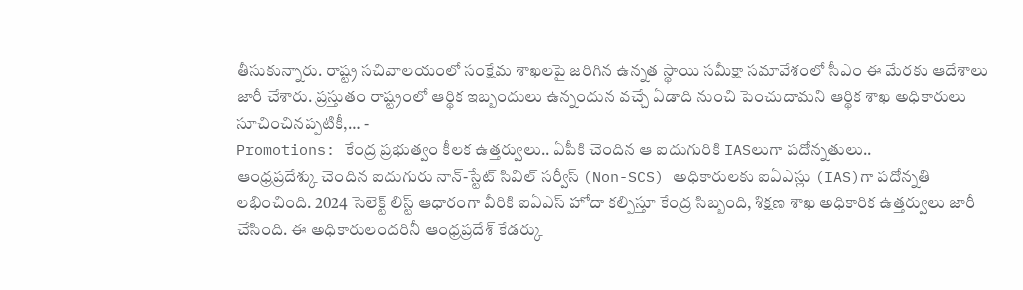తీసుకున్నారు. రాష్ట్ర సచివాలయంలో సంక్షేమ శాఖలపై జరిగిన ఉన్నత స్థాయి సమీక్షా సమావేశంలో సీఎం ఈ మేరకు ఆదేశాలు జారీ చేశారు. ప్రస్తుతం రాష్ట్రంలో ఆర్థిక ఇబ్బందులు ఉన్నందున వచ్చే ఏడాది నుంచి పెంచుదామని ఆర్థిక శాఖ అధికారులు సూచించినప్పటికీ,… -
Promotions: కేంద్ర ప్రభుత్వం కీలక ఉత్తర్వులు.. ఏపీకి చెందిన ఆ ఐదుగురికి IASలుగా పదోన్నతులు..
ఆంధ్రప్రదేశ్కు చెందిన ఐదుగురు నాన్-స్టేట్ సివిల్ సర్వీస్ (Non-SCS) అధికారులకు ఐఏఎస్లు (IAS)గా పదోన్నతి లభించింది. 2024 సెలెక్ట్ లిస్ట్ ఆధారంగా వీరికి ఐఏఎస్ హోదా కల్పిస్తూ కేంద్ర సిబ్బంది, శిక్షణ శాఖ అధికారిక ఉత్తర్వులు జారీ చేసింది. ఈ అధికారులందరినీ ఆంధ్రప్రదేశ్ కేడర్కు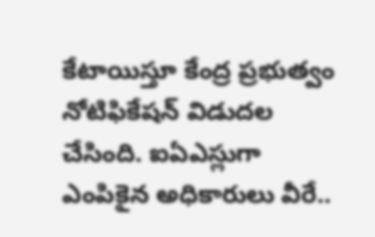కేటాయిస్తూ కేంద్ర ప్రభుత్వం నోటిఫికేషన్ విడుదల చేసింది. ఐఏఎస్లుగా ఎంపికైన అధికారులు వీరే..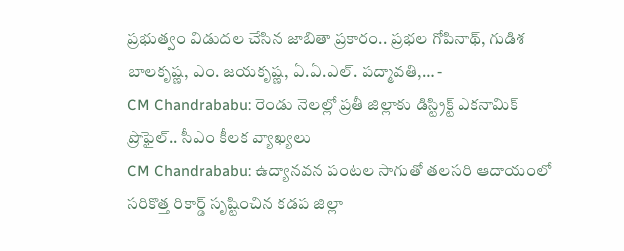ప్రభుత్వం విడుదల చేసిన జాబితా ప్రకారం.. ప్రభల గోపినాథ్, గుడిశ బాలకృష్ణ, ఎం. జయకృష్ణ, ఏ.ఏ.ఎల్. పద్మావతి,… -
CM Chandrababu: రెండు నెలల్లో ప్రతీ జిల్లాకు డిస్ట్రిక్ట్ ఎకనామిక్ ప్రొఫైల్.. సీఎం కీలక వ్యాఖ్యలు
CM Chandrababu: ఉద్యానవన పంటల సాగుతో తలసరి ఆదాయంలో సరికొత్త రికార్డ్ సృష్టించిన కడప జిల్లా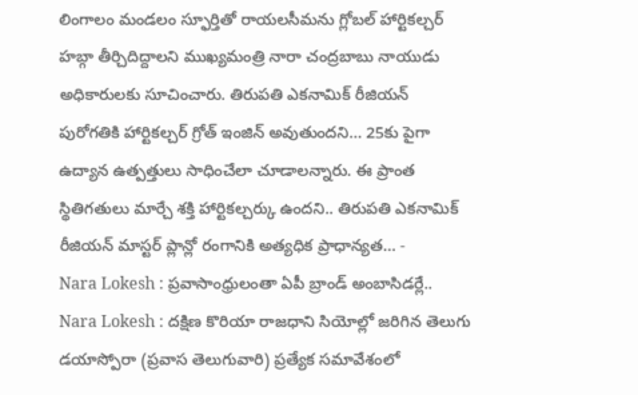లింగాలం మండలం స్ఫూర్తితో రాయలసీమను గ్లోబల్ హార్టికల్చర్ హబ్గా తీర్చిదిద్దాలని ముఖ్యమంత్రి నారా చంద్రబాబు నాయుడు అధికారులకు సూచించారు. తిరుపతి ఎకనామిక్ రీజియన్ పురోగతికి హార్టికల్చర్ గ్రోత్ ఇంజిన్ అవుతుందని… 25కు పైగా ఉద్యాన ఉత్పత్తులు సాధించేలా చూడాలన్నారు. ఈ ప్రాంత స్థితిగతులు మార్చే శక్తి హార్టికల్చర్కు ఉందని.. తిరుపతి ఎకనామిక్ రీజియన్ మాస్టర్ ప్లాన్లో రంగానికి అత్యధిక ప్రాధాన్యత… -
Nara Lokesh : ప్రవాసాంధ్రులంతా ఏపీ బ్రాండ్ అంబాసిడర్లే..
Nara Lokesh : దక్షిణ కొరియా రాజధాని సియోల్లో జరిగిన తెలుగు డయాస్పోరా (ప్రవాస తెలుగువారి) ప్రత్యేక సమావేశంలో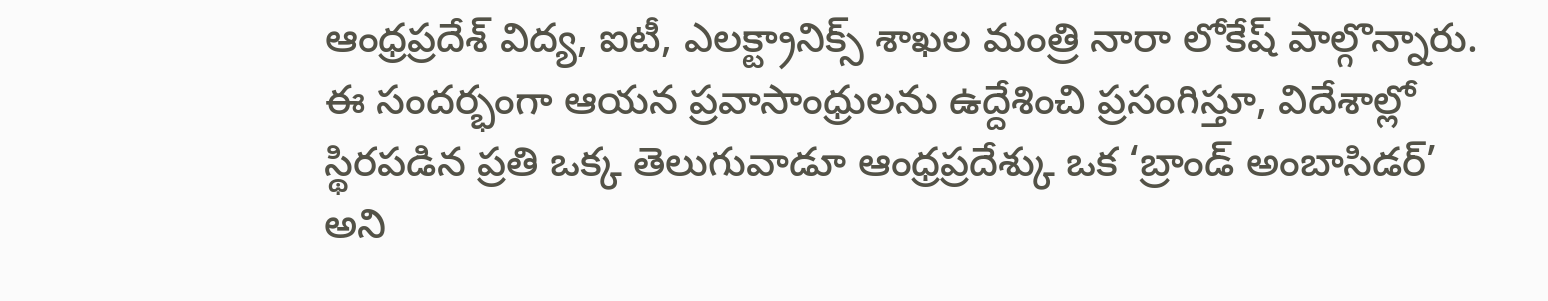ఆంధ్రప్రదేశ్ విద్య, ఐటీ, ఎలక్ట్రానిక్స్ శాఖల మంత్రి నారా లోకేష్ పాల్గొన్నారు. ఈ సందర్భంగా ఆయన ప్రవాసాంధ్రులను ఉద్దేశించి ప్రసంగిస్తూ, విదేశాల్లో స్థిరపడిన ప్రతి ఒక్క తెలుగువాడూ ఆంధ్రప్రదేశ్కు ఒక ‘బ్రాండ్ అంబాసిడర్’ అని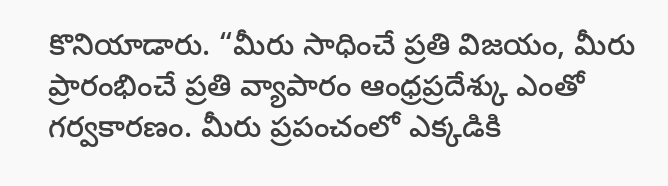కొనియాడారు. “మీరు సాధించే ప్రతి విజయం, మీరు ప్రారంభించే ప్రతి వ్యాపారం ఆంధ్రప్రదేశ్కు ఎంతో గర్వకారణం. మీరు ప్రపంచంలో ఎక్కడికి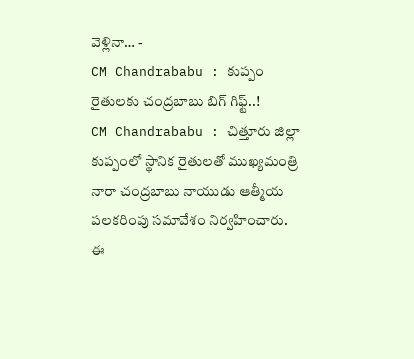వెళ్లినా… -
CM Chandrababu : కుప్పం రైతులకు చంద్రబాబు బిగ్ గిఫ్ట్..!
CM Chandrababu : చిత్తూరు జిల్లా కుప్పంలో స్థానిక రైతులతో ముఖ్యమంత్రి నారా చంద్రబాబు నాయుడు ఆత్మీయ పలకరింపు సమావేశం నిర్వహించారు. ఈ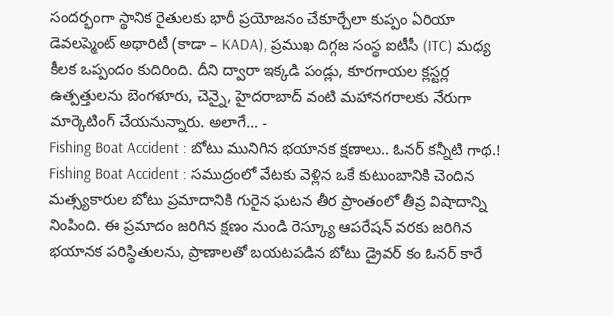సందర్భంగా స్థానిక రైతులకు భారీ ప్రయోజనం చేకూర్చేలా కుప్పం ఏరియా డెవలప్మెంట్ అథారిటీ (కాడా – KADA), ప్రముఖ దిగ్గజ సంస్థ ఐటీసీ (ITC) మధ్య కీలక ఒప్పందం కుదిరింది. దీని ద్వారా ఇక్కడి పండ్లు, కూరగాయల క్లస్టర్ల ఉత్పత్తులను బెంగళూరు, చెన్నై, హైదరాబాద్ వంటి మహానగరాలకు నేరుగా మార్కెటింగ్ చేయనున్నారు. అలాగే… -
Fishing Boat Accident : బోటు మునిగిన భయానక క్షణాలు.. ఓనర్ కన్నీటి గాథ.!
Fishing Boat Accident : సముద్రంలో వేటకు వెళ్లిన ఒకే కుటుంబానికి చెందిన మత్స్యకారుల బోటు ప్రమాదానికి గురైన ఘటన తీర ప్రాంతంలో తీవ్ర విషాదాన్ని నింపింది. ఈ ప్రమాదం జరిగిన క్షణం నుండి రెస్క్యూ ఆపరేషన్ వరకు జరిగిన భయానక పరిస్థితులను, ప్రాణాలతో బయటపడిన బోటు డ్రైవర్ కం ఓనర్ కారే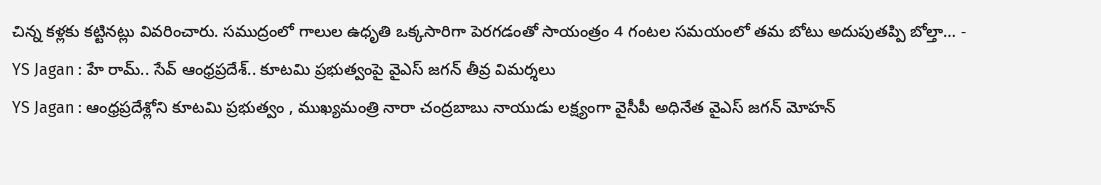చిన్న కళ్లకు కట్టినట్లు వివరించారు. సముద్రంలో గాలుల ఉధృతి ఒక్కసారిగా పెరగడంతో సాయంత్రం 4 గంటల సమయంలో తమ బోటు అదుపుతప్పి బోల్తా… -
YS Jagan : హే రామ్.. సేవ్ ఆంధ్రప్రదేశ్.. కూటమి ప్రభుత్వంపై వైఎస్ జగన్ తీవ్ర విమర్శలు
YS Jagan : ఆంధ్రప్రదేశ్లోని కూటమి ప్రభుత్వం , ముఖ్యమంత్రి నారా చంద్రబాబు నాయుడు లక్ష్యంగా వైసీపీ అధినేత వైఎస్ జగన్ మోహన్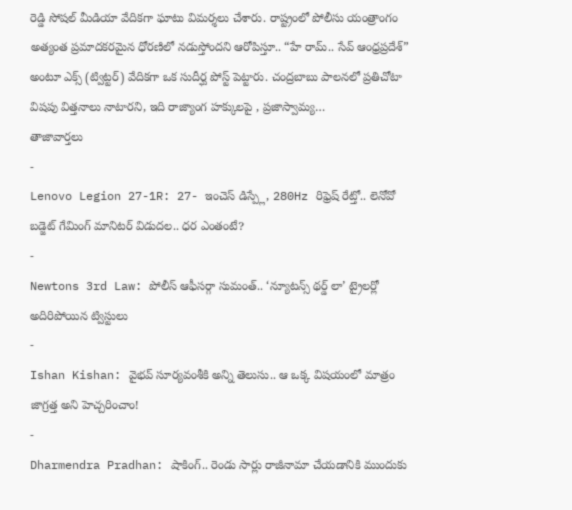రెడ్డి సోషల్ మీడియా వేదికగా ఘాటు విమర్శలు చేశారు. రాష్ట్రంలో పోలీసు యంత్రాంగం అత్యంత ప్రమాదకరమైన ధోరణిలో నడుస్తోందని ఆరోపిస్తూ.. “హే రామ్.. సేవ్ ఆంధ్రప్రదేశ్” అంటూ ఎక్స్ (ట్విట్టర్) వేదికగా ఒక సుదీర్ఘ పోస్ట్ పెట్టారు. చంద్రబాబు పాలనలో ప్రతిచోటా విషపు విత్తనాలు నాటారని, ఇది రాజ్యాంగ హక్కులపై , ప్రజాస్వామ్య…
తాజావార్తలు
-
Lenovo Legion 27-1R: 27- ఇంచెస్ డిస్ప్లే, 280Hz రిఫ్రెష్ రేట్తో.. లెనోవో బడ్జెట్ గేమింగ్ మానిటర్ విడుదల.. ధర ఎంతంటే?
-
Newtons 3rd Law: పోలీస్ ఆఫీసర్గా సుమంత్.. ‘న్యూటన్స్ థర్డ్ లా’ ట్రైలర్లో అదిరిపోయిన ట్విస్టులు
-
Ishan Kishan: వైభవ్ సూర్యవంశీకి అన్ని తెలుసు.. ఆ ఒక్క విషయంలో మాత్రం జాగ్రత్త అని హెచ్చరించాం!
-
Dharmendra Pradhan: షాకింగ్.. రెండు సార్లు రాజీనామా చేయడానికి ముందుకు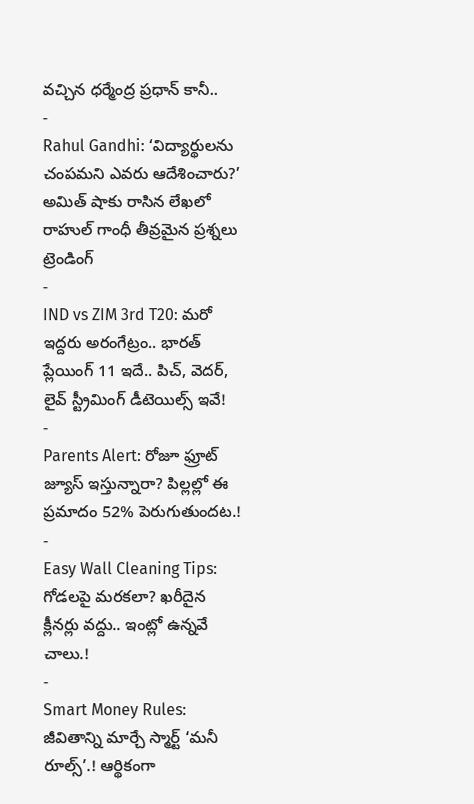వచ్చిన ధర్మేంద్ర ప్రధాన్ కానీ..
-
Rahul Gandhi: ‘విద్యార్థులను చంపమని ఎవరు ఆదేశించారు?’ అమిత్ షాకు రాసిన లేఖలో రాహుల్ గాంధీ తీవ్రమైన ప్రశ్నలు
ట్రెండింగ్
-
IND vs ZIM 3rd T20: మరో ఇద్దరు అరంగేట్రం.. భారత్ ప్లేయింగ్ 11 ఇదే.. పిచ్, వెదర్, లైవ్ స్ట్రీమింగ్ డీటెయిల్స్ ఇవే!
-
Parents Alert: రోజూ ఫ్రూట్ జ్యూస్ ఇస్తున్నారా? పిల్లల్లో ఈ ప్రమాదం 52% పెరుగుతుందట.!
-
Easy Wall Cleaning Tips: గోడలపై మరకలా? ఖరీదైన క్లీనర్లు వద్దు.. ఇంట్లో ఉన్నవే చాలు.!
-
Smart Money Rules: జీవితాన్ని మార్చే స్మార్ట్ ‘మనీ రూల్స్’.! ఆర్థికంగా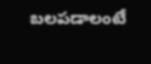బలపడాలంటే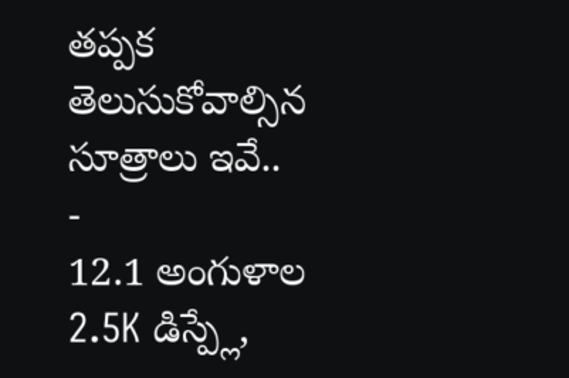తప్పక తెలుసుకోవాల్సిన సూత్రాలు ఇవే..
-
12.1 అంగుళాల 2.5K డిస్ప్లే,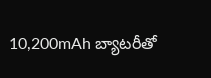10,200mAh బ్యాటరీతో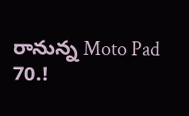రానున్న Moto Pad 70.!